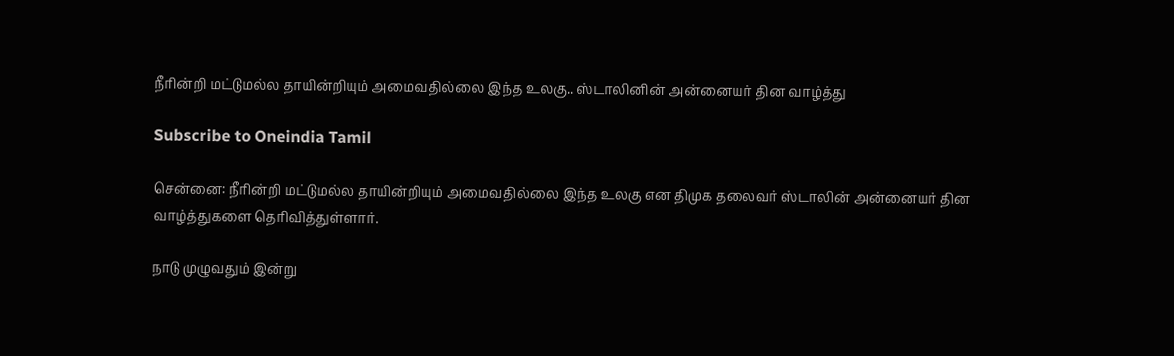நீரின்றி மட்டுமல்ல தாயின்றியும் அமைவதில்லை இந்த உலகு.. ஸ்டாலினின் அன்னையர் தின வாழ்த்து

Subscribe to Oneindia Tamil

சென்னை: நீரின்றி மட்டுமல்ல தாயின்றியும் அமைவதில்லை இந்த உலகு என திமுக தலைவர் ஸ்டாலின் அன்னையர் தின வாழ்த்துகளை தெரிவித்துள்ளார்.

நாடு முழுவதும் இன்று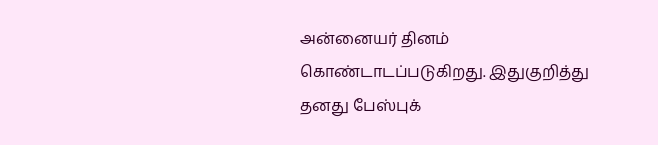அன்னையர் தினம் கொண்டாடப்படுகிறது. இதுகுறித்து தனது பேஸ்புக்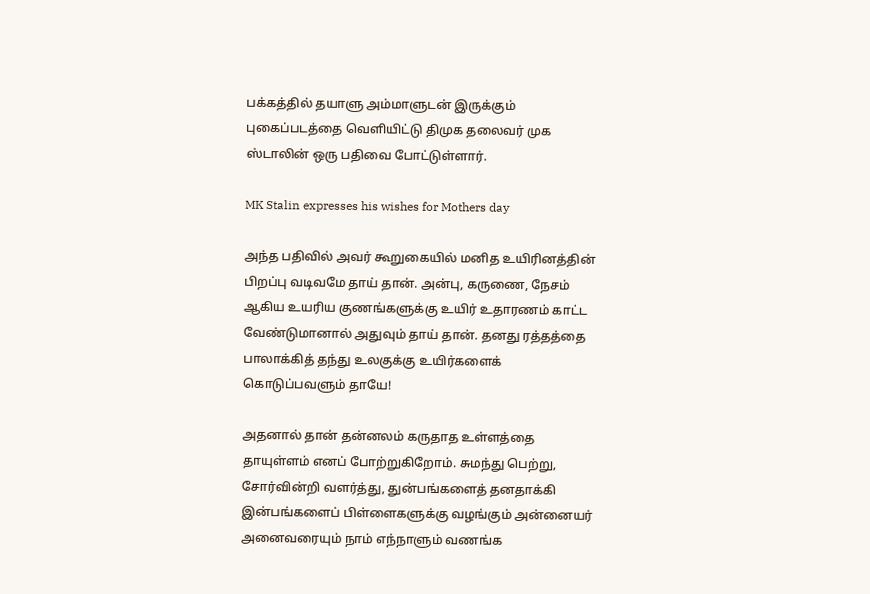பக்கத்தில் தயாளு அம்மாளுடன் இருக்கும் புகைப்படத்தை வெளியிட்டு திமுக தலைவர் முக ஸ்டாலின் ஒரு பதிவை போட்டுள்ளார்.

MK Stalin expresses his wishes for Mothers day

அந்த பதிவில் அவர் கூறுகையில் மனித உயிரினத்தின் பிறப்பு வடிவமே தாய் தான். அன்பு, கருணை, நேசம் ஆகிய உயரிய குணங்களுக்கு உயிர் உதாரணம் காட்ட வேண்டுமானால் அதுவும் தாய் தான். தனது ரத்தத்தை பாலாக்கித் தந்து உலகுக்கு உயிர்களைக் கொடுப்பவளும் தாயே!

அதனால் தான் தன்னலம் கருதாத உள்ளத்தை தாயுள்ளம் எனப் போற்றுகிறோம். சுமந்து பெற்று, சோர்வின்றி வளர்த்து, துன்பங்களைத் தனதாக்கி இன்பங்களைப் பிள்ளைகளுக்கு வழங்கும் அன்னையர் அனைவரையும் நாம் எந்நாளும் வணங்க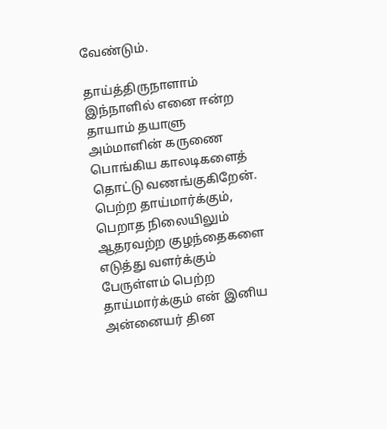வேண்டும்.

தாய்த்திருநாளாம் இந்நாளில் எனை ஈன்ற தாயாம் தயாளு அம்மாளின் கருணை பொங்கிய காலடிகளைத் தொட்டு வணங்குகிறேன். பெற்ற தாய்மார்க்கும், பெறாத நிலையிலும் ஆதரவற்ற குழந்தைகளை எடுத்து வளர்க்கும் பேருள்ளம் பெற்ற தாய்மார்க்கும் என் இனிய அன்னையர் தின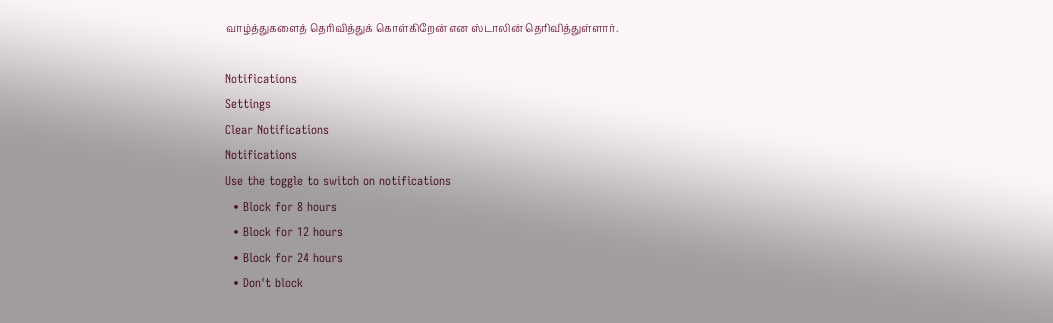வாழ்த்துகளைத் தெரிவித்துக் கொள்கிறேன் என ஸ்டாலின் தெரிவித்துள்ளார்.

Notifications
Settings
Clear Notifications
Notifications
Use the toggle to switch on notifications
  • Block for 8 hours
  • Block for 12 hours
  • Block for 24 hours
  • Don't block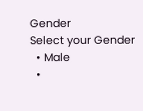Gender
Select your Gender
  • Male
  •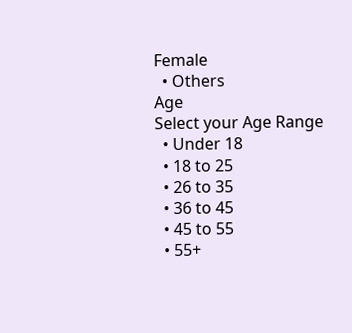Female
  • Others
Age
Select your Age Range
  • Under 18
  • 18 to 25
  • 26 to 35
  • 36 to 45
  • 45 to 55
  • 55+